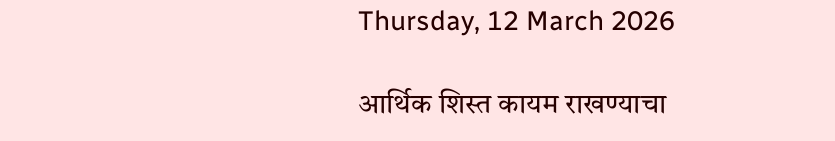Thursday, 12 March 2026

आर्थिक शिस्त कायम राखण्याचा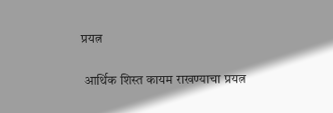प्रयत्न

 आर्थिक शिस्त कायम राखण्याचा प्रयत्न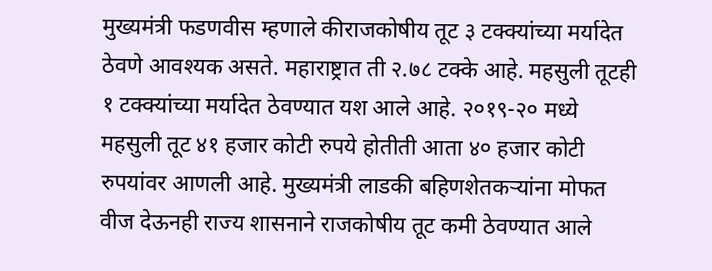मुख्यमंत्री फडणवीस म्हणाले कीराजकोषीय तूट ३ टक्क्यांच्या मर्यादेत ठेवणे आवश्यक असते. महाराष्ट्रात ती २.७८ टक्के आहे. महसुली तूटही १ टक्क्यांच्या मर्यादेत ठेवण्यात यश आले आहे. २०१९-२० मध्ये महसुली तूट ४१ हजार कोटी रुपये होतीती आता ४० हजार कोटी रुपयांवर आणली आहे. मुख्यमंत्री लाडकी बहिणशेतकऱ्यांना मोफत वीज देऊनही राज्य शासनाने राजकोषीय तूट कमी ठेवण्यात आले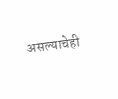असल्याचेही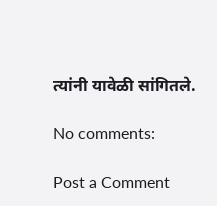त्यांनी यावेळी सांगितले.

No comments:

Post a Comment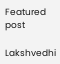Featured post

Lakshvedhi